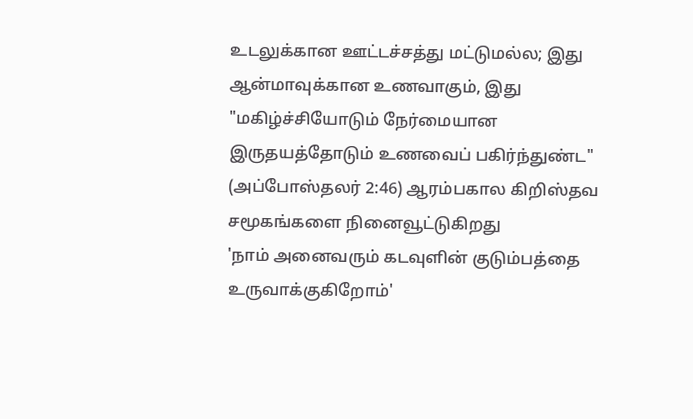உடலுக்கான ஊட்டச்சத்து மட்டுமல்ல; இது ஆன்மாவுக்கான உணவாகும், இது "மகிழ்ச்சியோடும் நேர்மையான இருதயத்தோடும் உணவைப் பகிர்ந்துண்ட" (அப்போஸ்தலர் 2:46) ஆரம்பகால கிறிஸ்தவ சமூகங்களை நினைவூட்டுகிறது
'நாம் அனைவரும் கடவுளின் குடும்பத்தை உருவாக்குகிறோம்'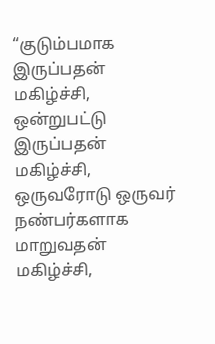“குடும்பமாக இருப்பதன் மகிழ்ச்சி, ஒன்றுபட்டு இருப்பதன் மகிழ்ச்சி, ஒருவரோடு ஒருவர் நண்பர்களாக மாறுவதன் மகிழ்ச்சி,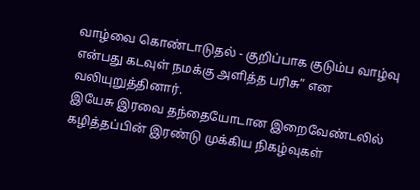வாழ்வை கொண்டாடுதல் - குறிப்பாக குடும்ப வாழ்வு என்பது கடவுள் நமக்கு அளித்த பரிசு” என வலியுறுத்தினார்.
இயேசு இரவை தந்தையோடான இறைவேண்டலில் கழித்தப்பின் இரண்டு முக்கிய நிகழ்வுகள்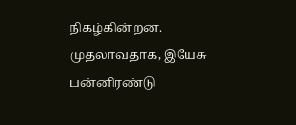நிகழ்கின்றன. முதலாவதாக, இயேசு பன்னிரண்டு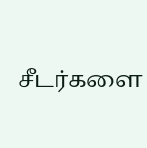சீடர்களை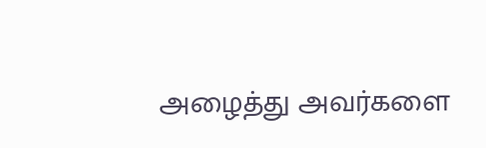அழைத்து அவர்களை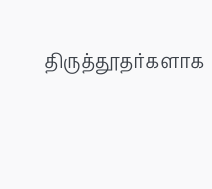திருத்தூதர்களாக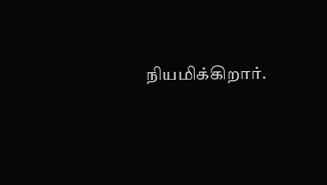நியமிக்கிறார்.